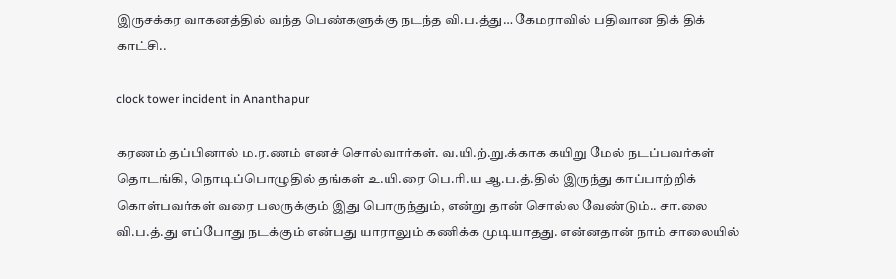இருசக்கர வாகனத்தில் வந்த பெண்களுக்கு நடந்த வி.ப.த்து… கேமராவில் பதிவான திக் திக் காட்சி..

clock tower incident in Ananthapur

கரணம் தப்பினால் ம.ர.ணம் எனச் சொல்வார்கள். வ.யி.ற்.று.க்காக கயிறு மேல் நடப்பவர்கள் தொடங்கி, நொடிப்பொழுதில் தங்கள் உ.யி.ரை பெ.ரி.ய ஆ.ப.த்.தில் இருந்து காப்பாற்றிக் கொள்பவர்கள் வரை பலருக்கும் இது பொருந்தும், என்று தான் சொல்ல வேண்டும்.. சா.லை வி.ப.த்.து எப்போது நடக்கும் என்பது யாராலும் கணிக்க முடியாதது. என்னதான் நாம் சாலையில்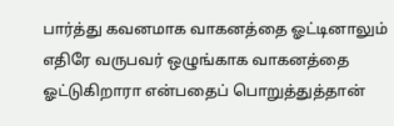பார்த்து கவனமாக வாகனத்தை ஓட்டினாலும் எதிரே வருபவர் ஒழுங்காக வாகனத்தை ஓட்டுகிறாரா என்பதைப் பொறுத்துத்தான்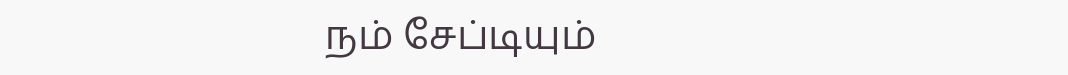நம் சேப்டியும்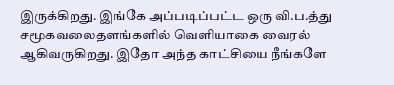இருக்கிறது. இங்கே அப்படிப்பட்ட ஒரு வி.ப.த்து சமூகவலைதளங்களில் வெளியாகை வைரல் ஆகிவருகிறது. இதோ அந்த காட்சியை நீங்களே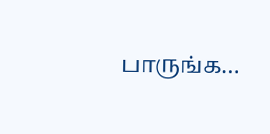பாருங்க…